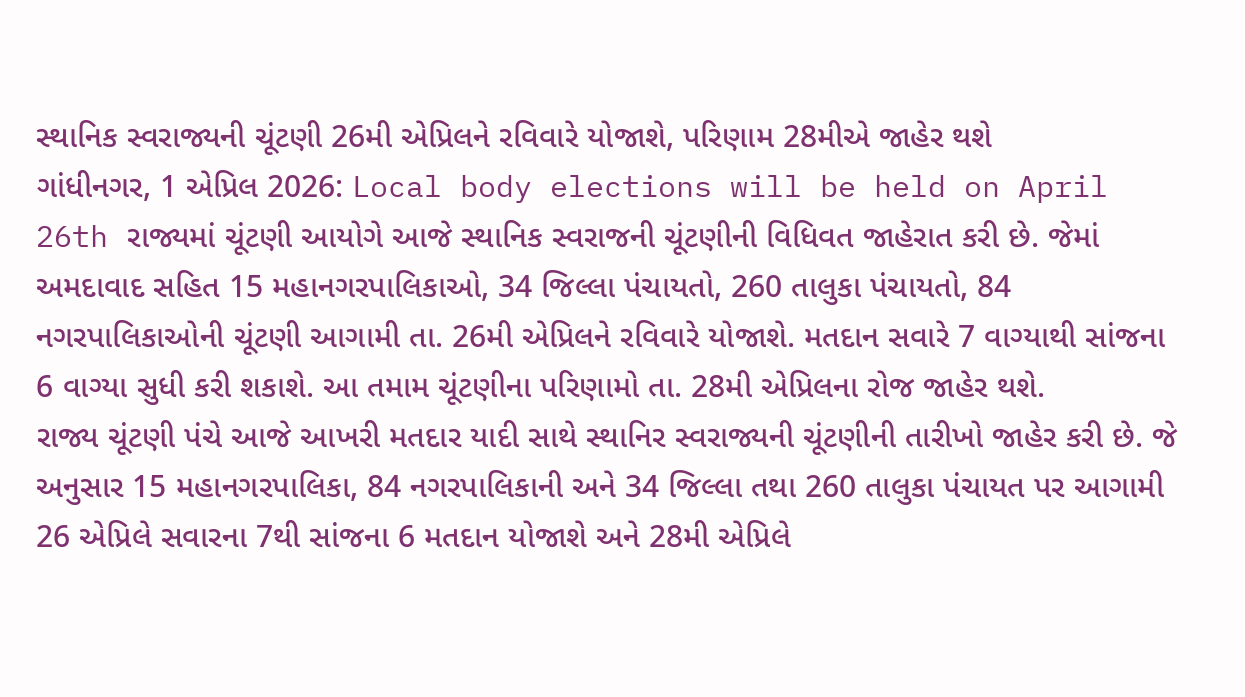સ્થાનિક સ્વરાજ્યની ચૂંટણી 26મી એપ્રિલને રવિવારે યોજાશે, પરિણામ 28મીએ જાહેર થશે
ગાંધીનગર, 1 એપ્રિલ 2026: Local body elections will be held on April 26th રાજ્યમાં ચૂંટણી આયોગે આજે સ્થાનિક સ્વરાજની ચૂંટણીની વિધિવત જાહેરાત કરી છે. જેમાં અમદાવાદ સહિત 15 મહાનગરપાલિકાઓ, 34 જિલ્લા પંચાયતો, 260 તાલુકા પંચાયતો, 84 નગરપાલિકાઓની ચૂંટણી આગામી તા. 26મી એપ્રિલને રવિવારે યોજાશે. મતદાન સવારે 7 વાગ્યાથી સાંજના 6 વાગ્યા સુધી કરી શકાશે. આ તમામ ચૂંટણીના પરિણામો તા. 28મી એપ્રિલના રોજ જાહેર થશે.
રાજ્ય ચૂંટણી પંચે આજે આખરી મતદાર યાદી સાથે સ્થાનિર સ્વરાજ્યની ચૂંટણીની તારીખો જાહેર કરી છે. જે અનુસાર 15 મહાનગરપાલિકા, 84 નગરપાલિકાની અને 34 જિલ્લા તથા 260 તાલુકા પંચાયત પર આગામી 26 એપ્રિલે સવારના 7થી સાંજના 6 મતદાન યોજાશે અને 28મી એપ્રિલે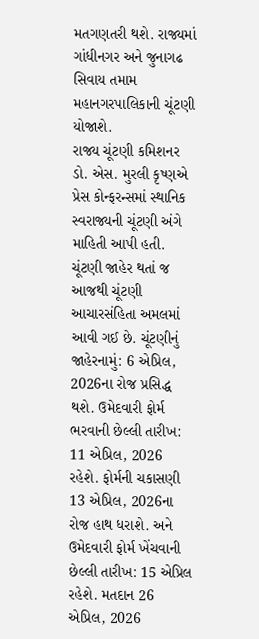મતગણતરી થશે. રાજ્યમાં ગાંધીનગર અને જુનાગઢ સિવાય તમામ મહાનગરપાલિકાની ચૂંટણી યોજાશે.
રાજ્ય ચૂંટણી કમિશનર ડો. એસ. મુરલી કૃષ્ણએ પ્રેસ કોન્ફરન્સમાં સ્થાનિક સ્વરાજ્યની ચૂંટણી અંગે માહિતી આપી હતી. ચૂંટણી જાહેર થતાં જ આજથી ચૂંટણી આચારસંહિતા અમલમાં આવી ગઈ છે. ચૂંટણીનું જાહેરનામું: 6 એપ્રિલ, 2026ના રોજ પ્રસિદ્ધ થશે. ઉમેદવારી ફોર્મ ભરવાની છેલ્લી તારીખ: 11 એપ્રિલ, 2026 રહેશે. ફોર્મની ચકાસણી 13 એપ્રિલ, 2026ના રોજ હાથ ધરાશે. અને ઉમેદવારી ફોર્મ ખેંચવાની છેલ્લી તારીખ: 15 એપ્રિલ રહેશે. મતદાન 26 એપ્રિલ, 2026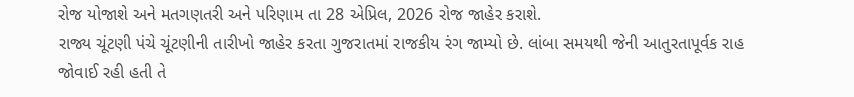રોજ યોજાશે અને મતગણતરી અને પરિણામ તા 28 એપ્રિલ, 2026 રોજ જાહેર કરાશે.
રાજ્ય ચૂંટણી પંચે ચૂંટણીની તારીખો જાહેર કરતા ગુજરાતમાં રાજકીય રંગ જામ્યો છે. લાંબા સમયથી જેની આતુરતાપૂર્વક રાહ જોવાઈ રહી હતી તે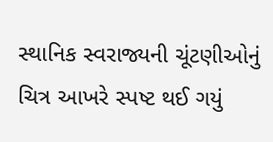સ્થાનિક સ્વરાજ્યની ચૂંટણીઓનું ચિત્ર આખરે સ્પષ્ટ થઈ ગયું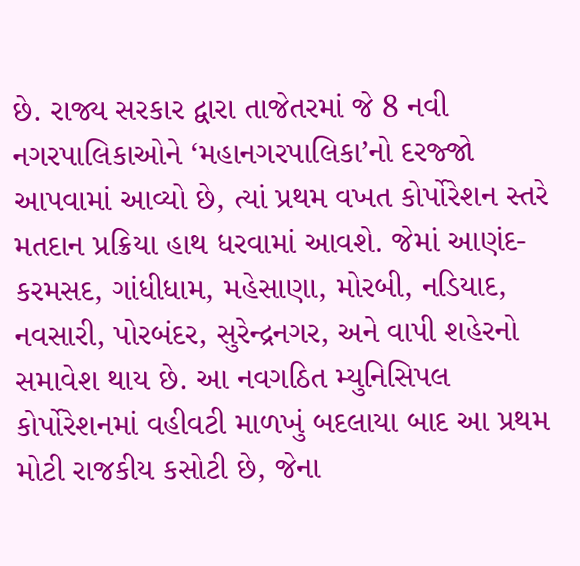છે. રાજ્ય સરકાર દ્વારા તાજેતરમાં જે 8 નવી નગરપાલિકાઓને ‘મહાનગરપાલિકા’નો દરજ્જો આપવામાં આવ્યો છે, ત્યાં પ્રથમ વખત કોર્પોરેશન સ્તરે મતદાન પ્રક્રિયા હાથ ધરવામાં આવશે. જેમાં આણંદ-કરમસદ, ગાંધીધામ, મહેસાણા, મોરબી, નડિયાદ, નવસારી, પોરબંદર, સુરેન્દ્રનગર, અને વાપી શહેરનો સમાવેશ થાય છે. આ નવગઠિત મ્યુનિસિપલ કોર્પોરેશનમાં વહીવટી માળખું બદલાયા બાદ આ પ્રથમ મોટી રાજકીય કસોટી છે, જેના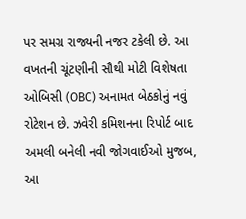પર સમગ્ર રાજ્યની નજર ટકેલી છે. આ વખતની ચૂંટણીની સૌથી મોટી વિશેષતા ઓબિસી (OBC) અનામત બેઠકોનું નવું રોટેશન છે. ઝવેરી કમિશનના રિપોર્ટ બાદ અમલી બનેલી નવી જોગવાઈઓ મુજબ, આ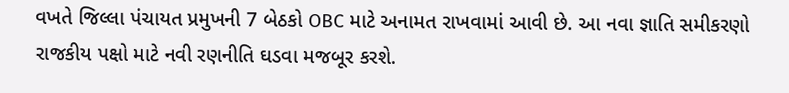વખતે જિલ્લા પંચાયત પ્રમુખની 7 બેઠકો OBC માટે અનામત રાખવામાં આવી છે. આ નવા જ્ઞાતિ સમીકરણો રાજકીય પક્ષો માટે નવી રણનીતિ ઘડવા મજબૂર કરશે.